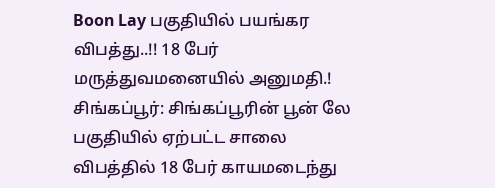Boon Lay பகுதியில் பயங்கர விபத்து..!! 18 பேர் மருத்துவமனையில் அனுமதி.!
சிங்கப்பூர்: சிங்கப்பூரின் பூன் லே பகுதியில் ஏற்பட்ட சாலை விபத்தில் 18 பேர் காயமடைந்து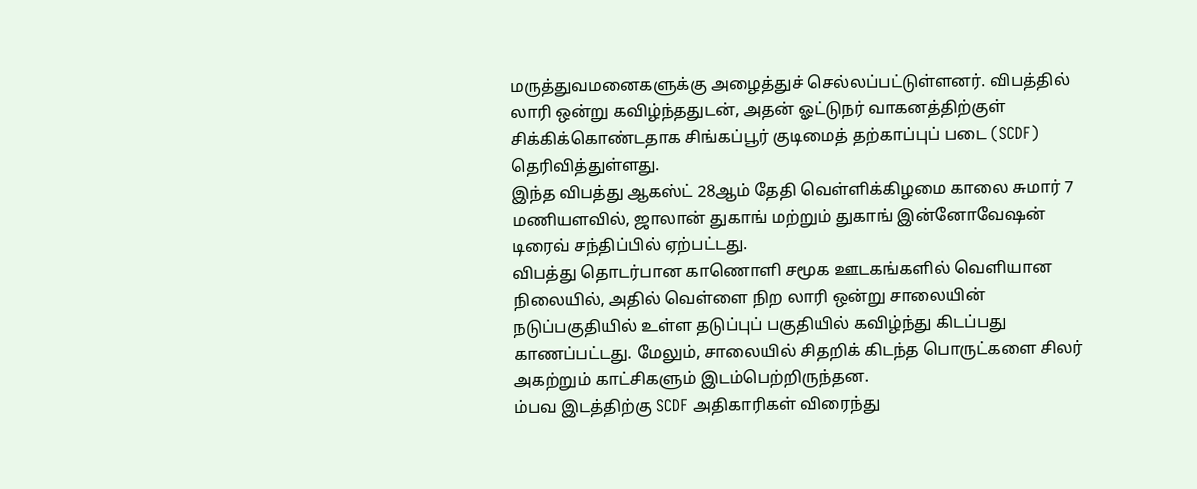மருத்துவமனைகளுக்கு அழைத்துச் செல்லப்பட்டுள்ளனர். விபத்தில் லாரி ஒன்று கவிழ்ந்ததுடன், அதன் ஓட்டுநர் வாகனத்திற்குள் சிக்கிக்கொண்டதாக சிங்கப்பூர் குடிமைத் தற்காப்புப் படை (SCDF) தெரிவித்துள்ளது.
இந்த விபத்து ஆகஸ்ட் 28ஆம் தேதி வெள்ளிக்கிழமை காலை சுமார் 7 மணியளவில், ஜாலான் துகாங் மற்றும் துகாங் இன்னோவேஷன் டிரைவ் சந்திப்பில் ஏற்பட்டது.
விபத்து தொடர்பான காணொளி சமூக ஊடகங்களில் வெளியான நிலையில், அதில் வெள்ளை நிற லாரி ஒன்று சாலையின் நடுப்பகுதியில் உள்ள தடுப்புப் பகுதியில் கவிழ்ந்து கிடப்பது காணப்பட்டது. மேலும், சாலையில் சிதறிக் கிடந்த பொருட்களை சிலர் அகற்றும் காட்சிகளும் இடம்பெற்றிருந்தன.
ம்பவ இடத்திற்கு SCDF அதிகாரிகள் விரைந்து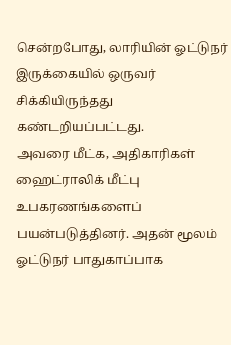சென்றபோது, லாரியின் ஓட்டுநர் இருக்கையில் ஒருவர் சிக்கியிருந்தது கண்டறியப்பட்டது.
அவரை மீட்க, அதிகாரிகள் ஹைட்ராலிக் மீட்பு உபகரணங்களைப் பயன்படுத்தினர். அதன் மூலம் ஓட்டுநர் பாதுகாப்பாக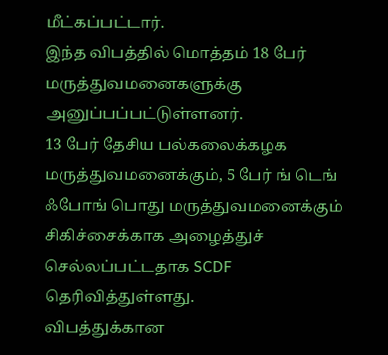மீட்கப்பட்டார்.
இந்த விபத்தில் மொத்தம் 18 பேர் மருத்துவமனைகளுக்கு அனுப்பப்பட்டுள்ளனர்.
13 பேர் தேசிய பல்கலைக்கழக மருத்துவமனைக்கும், 5 பேர் ங் டெங் ஃபோங் பொது மருத்துவமனைக்கும் சிகிச்சைக்காக அழைத்துச் செல்லப்பட்டதாக SCDF தெரிவித்துள்ளது.
விபத்துக்கான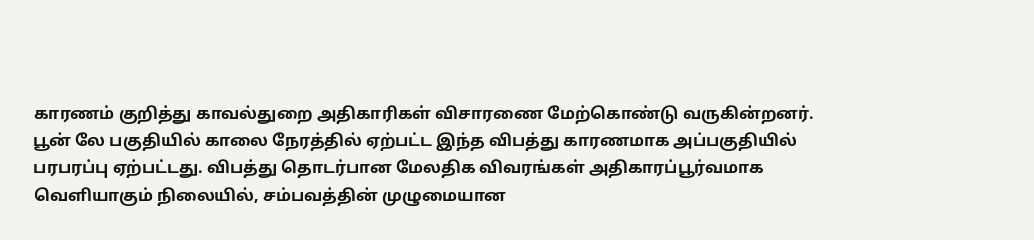காரணம் குறித்து காவல்துறை அதிகாரிகள் விசாரணை மேற்கொண்டு வருகின்றனர்.
பூன் லே பகுதியில் காலை நேரத்தில் ஏற்பட்ட இந்த விபத்து காரணமாக அப்பகுதியில் பரபரப்பு ஏற்பட்டது. விபத்து தொடர்பான மேலதிக விவரங்கள் அதிகாரப்பூர்வமாக வெளியாகும் நிலையில், சம்பவத்தின் முழுமையான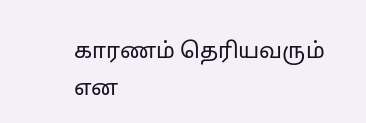காரணம் தெரியவரும் என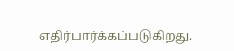எதிர்பார்க்கப்படுகிறது.